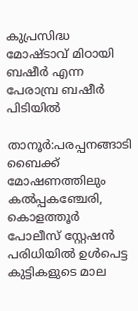കുപ്രസിദ്ധ മോഷ്ടാവ് മിഠായി ബഷീര്‍ എന്ന പേരാമ്പ്ര ബഷീര്‍ പിടിയില്‍

താനൂര്‍:പരപ്പനങ്ങാടി ബൈക്ക് മോഷണത്തിലും കല്‍പ്പകഞ്ചേരി, കൊളത്തൂര്‍ പോലീസ് സ്റ്റേഷന്‍ പരിധിയില്‍ ഉള്‍പെട്ട കുട്ടികളുടെ മാല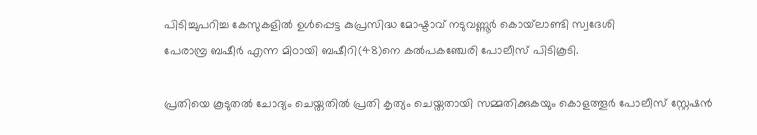പിടിച്ചുപറിച്ച കേസുകളില്‍ ഉള്‍പ്പെട്ട കുപ്രസിദ്ധ മോഷ്ടാവ് നടുവണ്ണൂര്‍ കൊയ്‌ലാണ്ടി സ്വദേശി
പേരാമ്പ്ര ബഷീര്‍ എന്ന മിഠായി ബഷീറി(48)നെ കല്‍പകഞ്ചേരി പോലീസ് പിടികൂടി.

പ്രതിയെ കൂടുതല്‍ ചോദ്യം ചെയ്തതില്‍ പ്രതി കൃത്യം ചെയ്തതായി സമ്മതിക്കുകയും കൊളത്തൂര്‍ പോലീസ് സ്റ്റേഷന്‍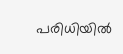പരിധിയില്‍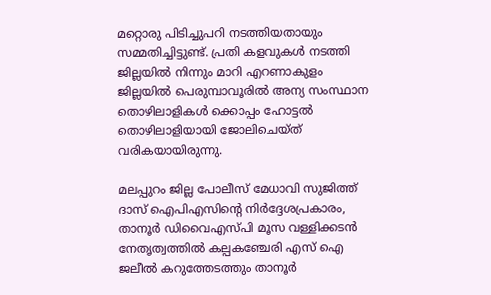മറ്റൊരു പിടിച്ചുപറി നടത്തിയതായും സമ്മതിച്ചിട്ടുണ്ട്. പ്രതി കളവുകള്‍ നടത്തി ജില്ലയില്‍ നിന്നും മാറി എറണാകുളം ജില്ലയില്‍ പെരുമ്പാവൂരില്‍ അന്യ സംസ്ഥാന തൊഴിലാളികള്‍ ക്കൊപ്പം ഹോട്ടല്‍ തൊഴിലാളിയായി ജോലിചെയ്ത് വരികയായിരുന്നു.

മലപ്പുറം ജില്ല പോലീസ് മേധാവി സുജിത്ത് ദാസ് ഐപിഎസിന്റെ നിര്‍ദ്ദേശപ്രകാരം, താനൂര്‍ ഡിവൈഎസ്പി മൂസ വള്ളിക്കടന്‍ നേതൃത്വത്തില്‍ കല്പകഞ്ചേരി എസ് ഐ ജലീല്‍ കറുത്തേടത്തും താനൂര്‍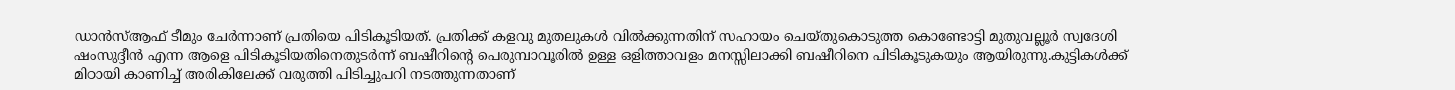ഡാന്‍സ്ആഫ് ടീമും ചേര്‍ന്നാണ് പ്രതിയെ പിടികൂടിയത്. പ്രതിക്ക് കളവു മുതലുകള്‍ വില്‍ക്കുന്നതിന് സഹായം ചെയ്തുകൊടുത്ത കൊണ്ടോട്ടി മുതുവല്ലൂര്‍ സ്വദേശി ഷംസുദ്ദീന്‍ എന്ന ആളെ പിടികൂടിയതിനെതുടര്‍ന്ന് ബഷീറിന്റെ പെരുമ്പാവൂരില്‍ ഉള്ള ഒളിത്താവളം മനസ്സിലാക്കി ബഷീറിനെ പിടികൂടുകയും ആയിരുന്നു.കുട്ടികള്‍ക്ക് മിഠായി കാണിച്ച് അരികിലേക്ക് വരുത്തി പിടിച്ചുപറി നടത്തുന്നതാണ്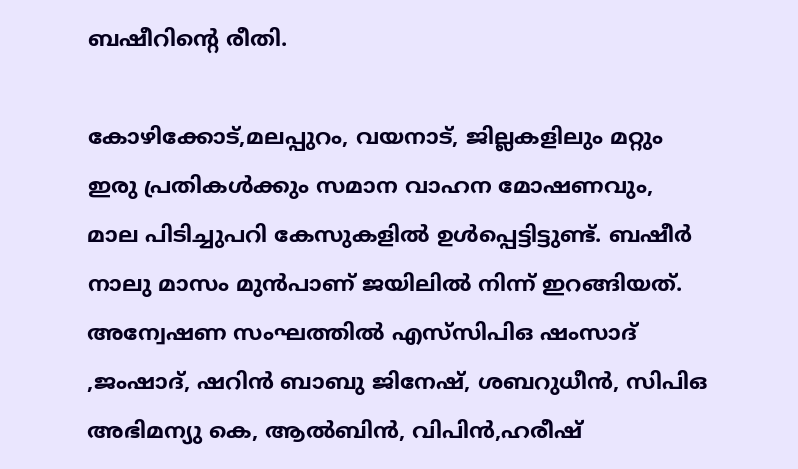ബഷീറിന്റെ രീതി.

കോഴിക്കോട്,മലപ്പുറം, വയനാട്, ജില്ലകളിലും മറ്റും ഇരു പ്രതികള്‍ക്കും സമാന വാഹന മോഷണവും, മാല പിടിച്ചുപറി കേസുകളില്‍ ഉള്‍പ്പെട്ടിട്ടുണ്ട്. ബഷീര്‍ നാലു മാസം മുന്‍പാണ് ജയിലില്‍ നിന്ന് ഇറങ്ങിയത്. അന്വേഷണ സംഘത്തില്‍ എസ്‌സിപിഒ ഷംസാദ് ,ജംഷാദ്, ഷറിന്‍ ബാബു ജിനേഷ്, ശബറുധീന്‍, സിപിഒ അഭിമന്യു കെ, ആല്‍ബിന്‍, വിപിന്‍,ഹരീഷ്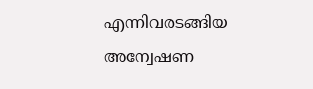എന്നിവരടങ്ങിയ അന്വേഷണ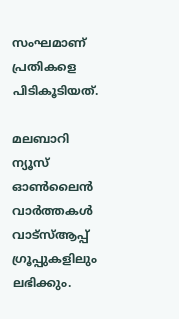സംഘമാണ് പ്രതികളെ പിടികൂടിയത്.

മലബാറി ന്യൂസ് ഓണ്‍ലൈന്‍ വാര്‍ത്തകള്‍ വാട്‌സ്ആപ്പ് ഗ്രൂപ്പുകളിലും ലഭിക്കും.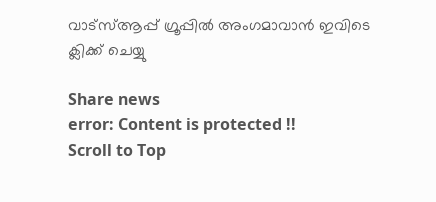വാട്‌സ്ആപ്പ് ഗ്രൂപ്പില്‍ അംഗമാവാന്‍ ഇവിടെ ക്ലിക്ക് ചെയ്യു

Share news
error: Content is protected !!
Scroll to Top